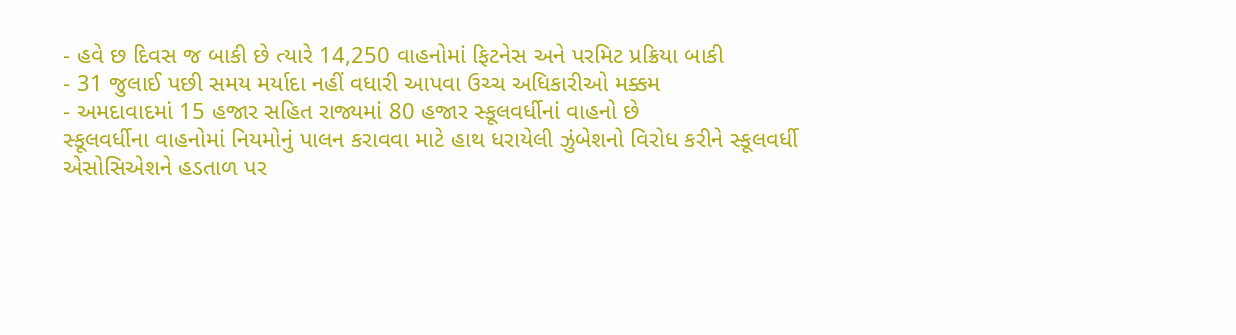- હવે છ દિવસ જ બાકી છે ત્યારે 14,250 વાહનોમાં ફિટનેસ અને પરમિટ પ્રક્રિયા બાકી
- 31 જુલાઈ પછી સમય મર્યાદા નહીં વધારી આપવા ઉચ્ચ અધિકારીઓ મક્કમ
- અમદાવાદમાં 15 હજાર સહિત રાજ્યમાં 80 હજાર સ્કૂલવર્ધીનાં વાહનો છે
સ્કૂલવર્ધીના વાહનોમાં નિયમોનું પાલન કરાવવા માટે હાથ ધરાયેલી ઝુંબેશનો વિરોધ કરીને સ્કૂલવર્ધી એસોસિએશને હડતાળ પર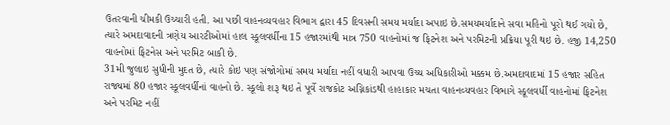ઉતરવાની ચીમકી ઉચ્ચારી હતી. આ પછી વાહનવ્યવહાર વિભાગ દ્વારા 45 દિવસની સમય મર્યાદા અપાઇ છે.સમયમર્યાદાને સવા મહિનો પૂરો થઈ ગયો છે, ત્યારે અમદાવાદની ત્રણેય આરટીઓમાં હાલ સ્કૂલવર્ધીના 15 હજારમાંથી માત્ર 750 વાહનોમાં જ ફિટનેશ અને પરમિટની પ્રક્રિયા પૂરી થઇ છે. હજી 14,250 વાહનોમાં ફિટનેસ અને પરમિટ બાકી છે.
31મી જુલાઇ સુધીની મુદત છે, ત્યારે કોઇ પણ સંજોગોમાં સમય મર્યાદા નહીં વધારી આપવા ઉચ્ચ અધિકારીઓ મક્કમ છે.અમદાવાદમાં 15 હજાર સહિત રાજ્યમાં 80 હજાર સ્કૂલવર્ધીનાં વાહનો છે. સ્કૂલો શરૂ થઇ તે પૂર્વે રાજકોટ અગ્નિકાંડથી હાહાકાર મચતા વાહનવ્યવહાર વિભાગે સ્કૂલવર્ધી વાહનોમાં ફિટનેશ અને પરમિટ નહીં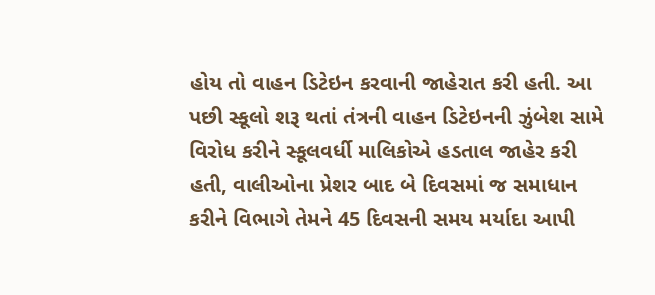હોય તો વાહન ડિટેઇન કરવાની જાહેરાત કરી હતી. આ પછી સ્કૂલો શરૂ થતાં તંત્રની વાહન ડિટેઇનની ઝુંબેશ સામે વિરોધ કરીને સ્કૂલવર્ધી માલિકોએ હડતાલ જાહેર કરી હતી, વાલીઓના પ્રેશર બાદ બે દિવસમાં જ સમાધાન કરીને વિભાગે તેમને 45 દિવસની સમય મર્યાદા આપી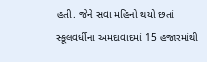હતી. જેને સવા મહિનો થયો છતાં સ્કૂલવર્ધીના અમદાવાદમાં 15 હજારમાંથી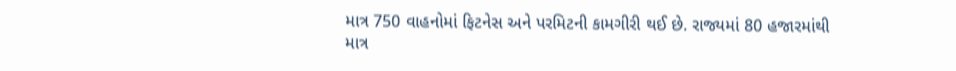માત્ર 750 વાહનોમાં ફિટનેસ અને પરમિટની કામગીરી થઈ છે. રાજ્યમાં 80 હજારમાંથી માત્ર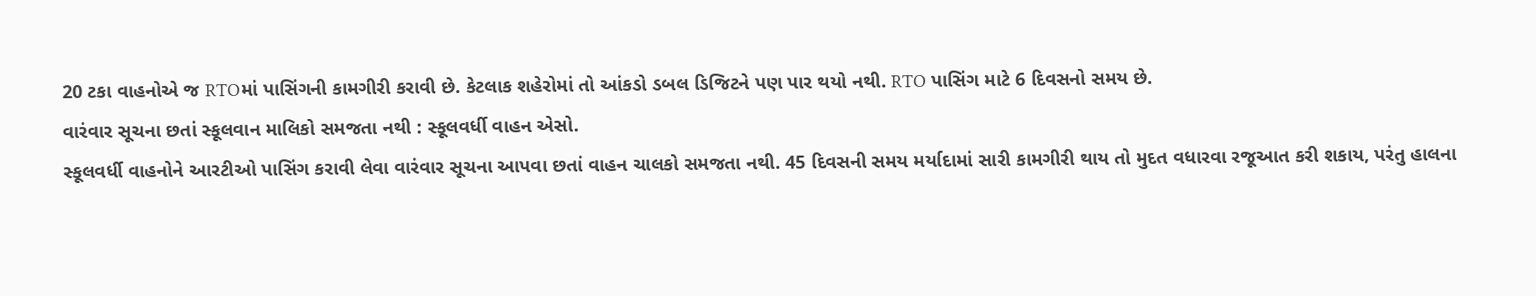20 ટકા વાહનોએ જ RTOમાં પાસિંગની કામગીરી કરાવી છે. કેટલાક શહેરોમાં તો આંકડો ડબલ ડિજિટને પણ પાર થયો નથી. RTO પાસિંગ માટે 6 દિવસનો સમય છે.
વારંવાર સૂચના છતાં સ્કૂલવાન માલિકો સમજતા નથી : સ્કૂલવર્ધી વાહન એસો.
સ્કૂલવર્ધી વાહનોને આરટીઓ પાસિંગ કરાવી લેવા વારંવાર સૂચના આપવા છતાં વાહન ચાલકો સમજતા નથી. 45 દિવસની સમય મર્યાદામાં સારી કામગીરી થાય તો મુદત વધારવા રજૂઆત કરી શકાય, પરંતુ હાલના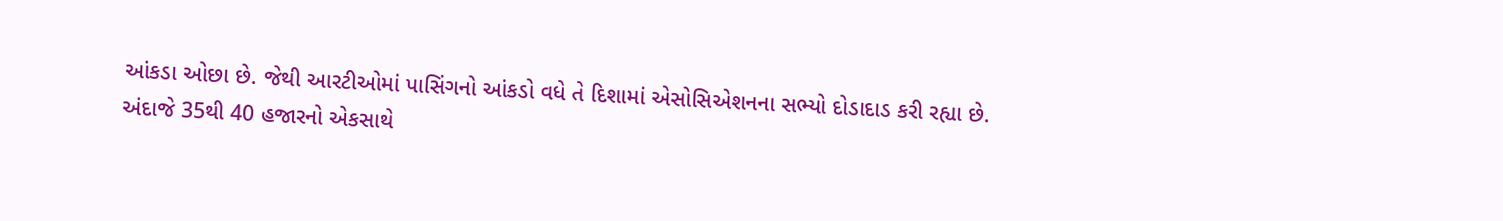આંકડા ઓછા છે. જેથી આરટીઓમાં પાસિંગનો આંકડો વધે તે દિશામાં એસોસિએશનના સભ્યો દોડાદાડ કરી રહ્યા છે.
અંદાજે 35થી 40 હજારનો એકસાથે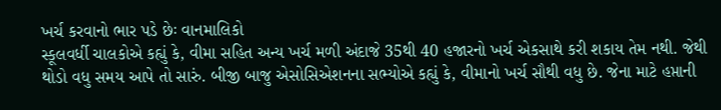ખર્ચ કરવાનો ભાર પડે છેઃ વાનમાલિકો
સ્કૂલવર્ધી ચાલકોએ કહ્યું કે, વીમા સહિત અન્ય ખર્ચ મળી અંદાજે 35થી 40 હજારનો ખર્ચ એકસાથે કરી શકાય તેમ નથી. જેથી થોડો વધુ સમય આપે તો સારું. બીજી બાજુ એસોસિએશનના સભ્યોએ કહ્યું કે, વીમાનો ખર્ચ સૌથી વધુ છે. જેના માટે હપ્તાની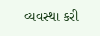વ્યવસ્થા કરી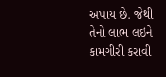અપાય છે. જેથી તેનો લાભ લઇને કામગીરી કરાવી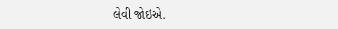લેવી જોઇએ.